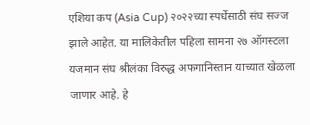एशिया कप (Asia Cup) २०२२च्या स्पर्धेसाठी संघ सज्ज झाले आहेत. या मालिकेतील पहिला सामना २७ ऑगस्टला यजमान संघ श्रीलंका विरुद्ध अफगानिस्तान याच्यात खेळला जाणार आहे. हे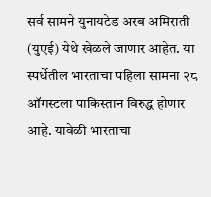सर्व सामने युनायटेड अरब अमिराती (युएई) येथे खेळले जाणार आहेत. या स्पर्धेतील भारताचा पहिला सामना २८ ऑगस्टला पाकिस्तान विरुद्ध होणार आहे. यावेळी भारताचा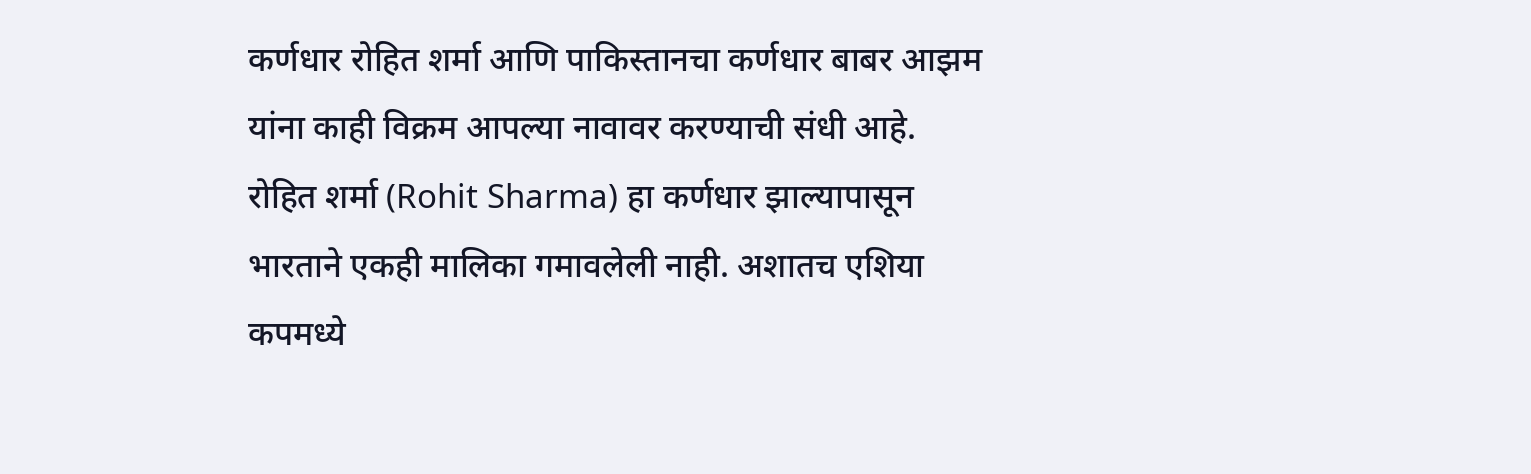कर्णधार रोहित शर्मा आणि पाकिस्तानचा कर्णधार बाबर आझम यांना काही विक्रम आपल्या नावावर करण्याची संधी आहे.
रोहित शर्मा (Rohit Sharma) हा कर्णधार झाल्यापासून भारताने एकही मालिका गमावलेली नाही. अशातच एशिया कपमध्ये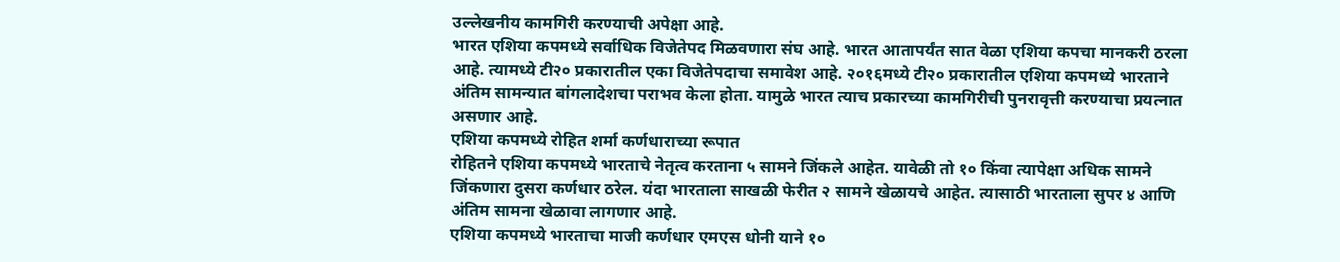उल्लेखनीय कामगिरी करण्याची अपेक्षा आहे.
भारत एशिया कपमध्ये सर्वाधिक विजेतेपद मिळवणारा संघ आहे. भारत आतापर्यंत सात वेळा एशिया कपचा मानकरी ठरला आहे. त्यामध्ये टी२० प्रकारातील एका विजेतेपदाचा समावेश आहे. २०१६मध्ये टी२० प्रकारातील एशिया कपमध्ये भारताने अंतिम सामन्यात बांगलादेशचा पराभव केला होता. यामुळे भारत त्याच प्रकारच्या कामगिरीची पुनरावृत्ती करण्याचा प्रयत्नात असणार आहे.
एशिया कपमध्ये रोहित शर्मा कर्णधाराच्या रूपात
रोहितने एशिया कपमध्ये भारताचे नेतृत्व करताना ५ सामने जिंकले आहेत. यावेळी तो १० किंवा त्यापेक्षा अधिक सामने जिंकणारा दुसरा कर्णधार ठरेल. यंदा भारताला साखळी फेरीत २ सामने खेळायचे आहेत. त्यासाठी भारताला सुपर ४ आणि अंतिम सामना खेळावा लागणार आहे.
एशिया कपमध्ये भारताचा माजी कर्णधार एमएस धोनी याने १०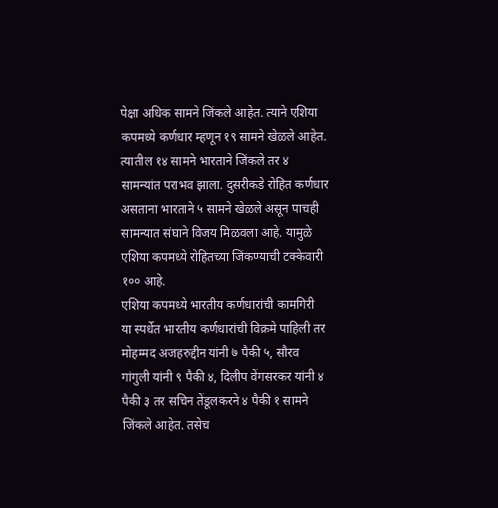पेक्षा अधिक सामने जिंकले आहेत. त्याने एशिया कपमध्ये कर्णधार म्हणून १९ सामने खेळले आहेत. त्यातील १४ सामने भारताने जिंकले तर ४ सामन्यांत पराभव झाला. दुसरीकडे रोहित कर्णधार असताना भारताने ५ सामने खेळले असून पाचही सामन्यात संघाने विजय मिळवला आहे. यामुळे एशिया कपमध्ये रोहितच्या जिंकण्याची टक्केवारी १०० आहे.
एशिया कपमध्ये भारतीय कर्णधारांची कामगिरी
या स्पर्धेत भारतीय कर्णधारांची विक्रमे पाहिली तर मोहम्मद अजहरुद्दीन यांनी ७ पैकी ५, सौरव गांगुली यांनी ९ पैकी ४, दिलीप वेंगसरकर यांनी ४ पैकी ३ तर सचिन तेंडूलकरने ४ पैकी १ सामने जिंकले आहेत. तसेच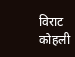विराट कोहली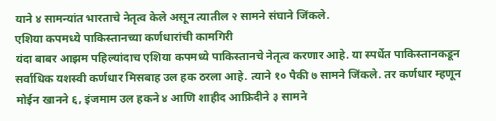याने ४ सामन्यांत भारताचे नेतृत्व केले असून त्यातील २ सामने संघाने जिंकले.
एशिया कपमध्ये पाकिस्तानच्या कर्णधारांची कामगिरी
यंदा बाबर आझम पहिल्यांदाच एशिया कपमध्ये पाकिस्तानचे नेतृत्व करणार आहे. या स्पर्धेत पाकिस्तानकडून सर्वाधिक यशस्वी कर्णधार मिसबाह उल हक ठरला आहे. त्याने १० पैकी ७ सामने जिंकले. तर कर्णधार म्हणून मोईन खानने ६, इंजमाम उल हकने ४ आणि शाहीद आफ्रिदीने ३ सामने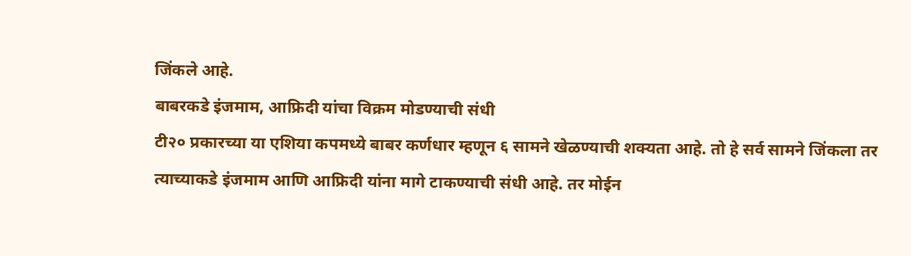जिंकले आहे.
बाबरकडे इंजमाम, आफ्रिदी यांचा विक्रम मोडण्याची संधी
टी२० प्रकारच्या या एशिया कपमध्ये बाबर कर्णधार म्हणून ६ सामने खेळण्याची शक्यता आहे. तो हे सर्व सामने जिंकला तर त्याच्याकडे इंजमाम आणि आफ्रिदी यांना मागे टाकण्याची संधी आहे. तर मोईन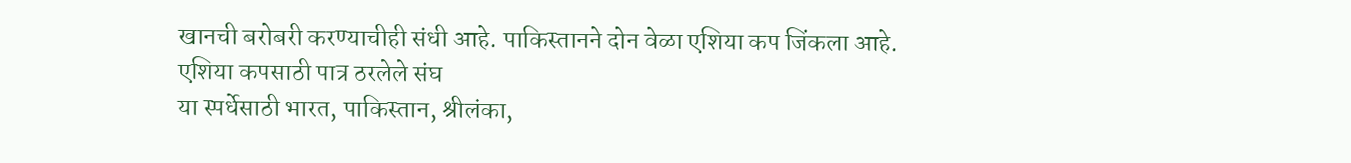खानची बरोबरी करण्याचीही संधी आहे. पाकिस्तानने दोन वेळा एशिया कप जिंकला आहे.
एशिया कपसाठी पात्र ठरलेले संघ
या स्पर्धेसाठी भारत, पाकिस्तान, श्रीलंका,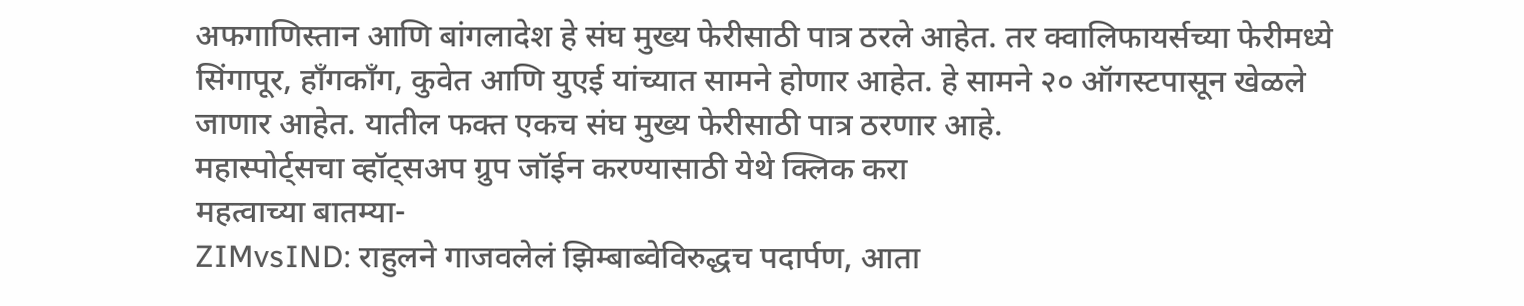अफगाणिस्तान आणि बांगलादेश हे संघ मुख्य फेरीसाठी पात्र ठरले आहेत. तर क्वालिफायर्सच्या फेरीमध्ये सिंगापूर, हाँगकाँग, कुवेत आणि युएई यांच्यात सामने होणार आहेत. हे सामने २० ऑगस्टपासून खेळले जाणार आहेत. यातील फक्त एकच संघ मुख्य फेरीसाठी पात्र ठरणार आहे.
महास्पोर्ट्सचा व्हॉट्सअप ग्रुप जॉईन करण्यासाठी येथे क्लिक करा
महत्वाच्या बातम्या-
ZIMvsIND: राहुलने गाजवलेलं झिम्बाब्वेविरुद्धच पदार्पण, आता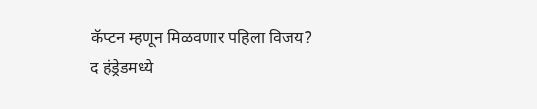कॅप्टन म्हणून मिळवणार पहिला विजय?
द हंड्रेडमध्ये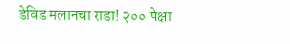डेविड मलानचा राडा! २०० पेक्षा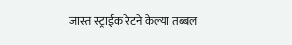जास्त स्ट्राईक रेटने केल्या तब्बल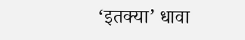‘इतक्या’ धावा